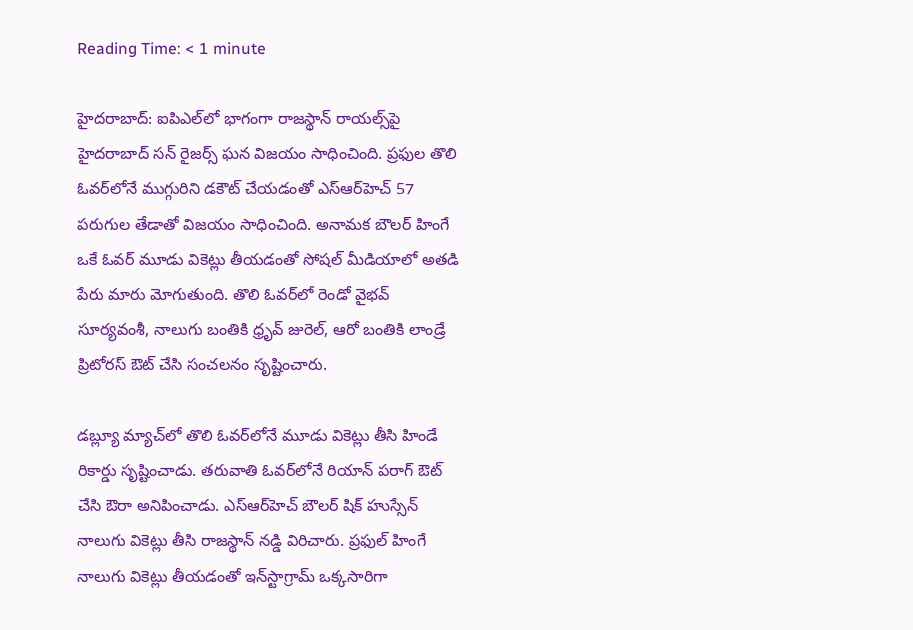Reading Time: < 1 minute

హైదరాబాద్: ఐపిఎల్‌లో భాగంగా రాజస్థాన్ రాయల్స్‌పై హైదరాబాద్ సన్ రైజర్స్ ఘన విజయం సాధించింది. ప్రఫుల తొలి ఓవర్‌లోనే ముగ్గురిని డకౌట్ చేయడంతో ఎస్‌ఆర్‌హెచ్ 57 పరుగుల తేడాతో విజయం సాధించింది. అనామక బౌలర్ హింగే ఒకే ఓవర్ మూడు వికెట్లు తీయడంతో సోషల్ మీడియాలో అతడి పేరు మారు మోగుతుంది. తొలి ఓవర్‌లో రెండో వైభవ్ సూర్యవంశీ, నాలుగు బంతికి ధ్రృవ్ జురెల్, ఆరో బంతికి లాండ్రే ప్రిటోరస్ ఔట్ చేసి సంచలనం సృష్టించారు.

డబ్ల్యూ మ్యాచ్‌లో తొలి ఓవర్‌లోనే మూడు వికెట్లు తీసి హిండే రికార్డు సృష్టించాడు. తరువాతి ఓవర్‌లోనే రియాన్ పరాగ్ ఔట్ చేసి ఔరా అనిపించాడు. ఎస్‌ఆర్‌హెచ్ బౌలర్ షిక్ హుస్సేన్ నాలుగు వికెట్లు తీసి రాజస్థాన్ నడ్డి విరిచారు. ప్రఫుల్ హింగే నాలుగు వికెట్లు తీయడంతో ఇన్‌స్టాగ్రామ్ ఒక్కసారిగా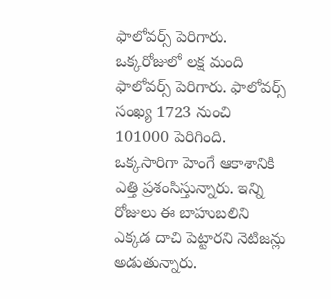ఫాలోవర్స్ పెరిగారు. ఒక్కరోజులో లక్ష మంది ఫాలోవర్స్ పెరిగారు. ఫాలోవర్స్ సంఖ్య 1723 నుంచి 101000 పెరిగింది. ఒక్కసారిగా హెంగే ఆకాశానికి ఎత్తి ప్రశంసిస్తున్నారు. ఇన్ని రోజులు ఈ బాహుబలిని ఎక్కడ దాచి పెట్టారని నెటిజన్లు అడుతున్నారు.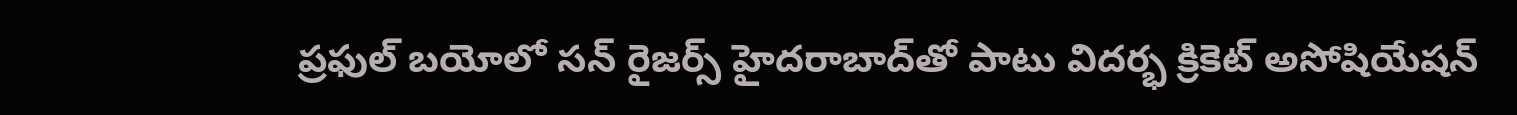ప్రఫుల్ బయోలో సన్ రైజర్స్ హైదరాబాద్‌తో పాటు విదర్భ క్రికెట్ అసోషియేషన్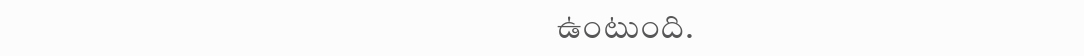ఉంటుంది.